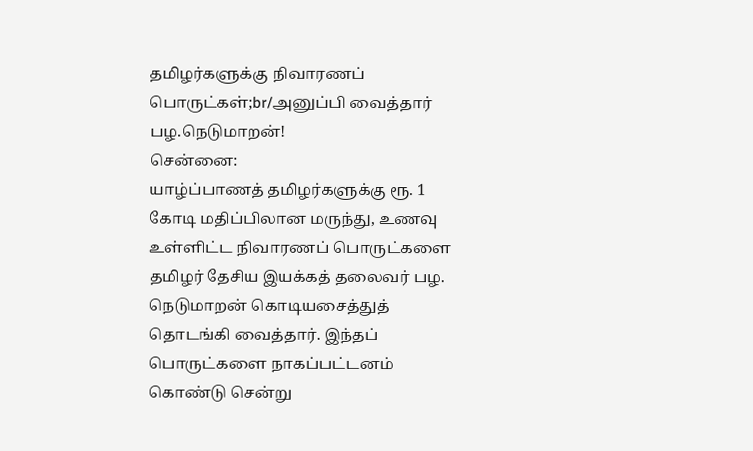தமிழர்களுக்கு நிவாரணப் பொருட்கள்;br/அனுப்பி வைத்தார் பழ.நெடுமாறன்!
சென்னை:
யாழ்ப்பாணத் தமிழர்களுக்கு ரூ. 1 கோடி மதிப்பிலான மருந்து, உணவு உள்ளிட்ட நிவாரணப் பொருட்களை தமிழர் தேசிய இயக்கத் தலைவர் பழ. நெடுமாறன் கொடியசைத்துத் தொடங்கி வைத்தார். இந்தப் பொருட்களை நாகப்பட்டனம் கொண்டு சென்று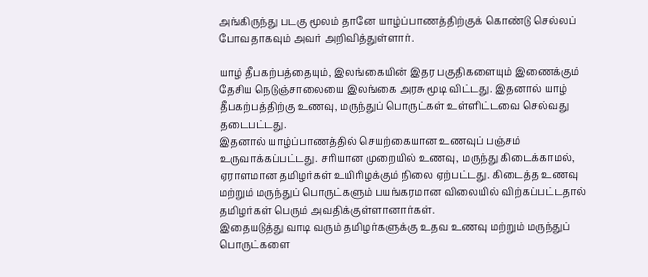அங்கிருந்து படகு மூலம் தானே யாழ்ப்பாணத்திற்குக் கொண்டு செல்லப் போவதாகவும் அவர் அறிவித்துள்ளார்.

யாழ் தீபகற்பத்தையும், இலங்கையின் இதர பகுதிகளையும் இணைக்கும் தேசிய நெடுஞ்சாலையை இலங்கை அரசு மூடி விட்டது. இதனால் யாழ் தீபகற்பத்திற்கு உணவு, மருந்துப் பொருட்கள் உள்ளிட்டவை செல்வது தடைபட்டது.
இதனால் யாழ்ப்பாணத்தில் செயற்கையான உணவுப் பஞ்சம் உருவாக்கப்பட்டது. சரியான முறையில் உணவு, மருந்து கிடைக்காமல், ஏராளமான தமிழர்கள் உயிரிழக்கும் நிலை ஏற்பட்டது. கிடைத்த உணவு மற்றும் மருந்துப் பொருட்களும் பயங்கரமான விலையில் விற்கப்பட்டதால் தமிழர்கள் பெரும் அவதிக்குள்ளானார்கள்.
இதையடுத்து வாடி வரும் தமிழர்களுக்கு உதவ உணவு மற்றும் மருந்துப் பொருட்களை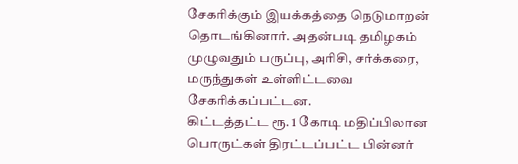சேகரிக்கும் இயக்கத்தை நெடுமாறன் தொடங்கினார். அதன்படி தமிழகம் முழுவதும் பருப்பு, அரிசி, சர்க்கரை, மருந்துகள் உள்ளிட்டவை சேகரிக்கப்பட்டன.
கிட்டத்தட்ட ரூ. 1 கோடி மதிப்பிலான பொருட்கள் திரட்டப்பட்ட பின்னர்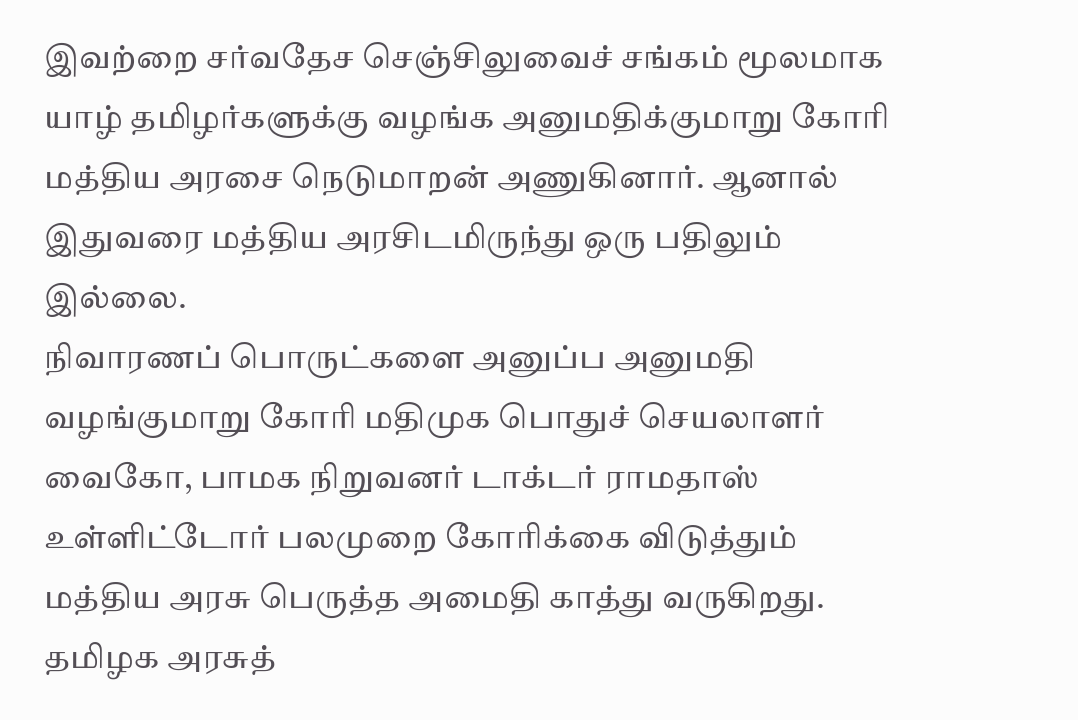இவற்றை சர்வதேச செஞ்சிலுவைச் சங்கம் மூலமாக யாழ் தமிழர்களுக்கு வழங்க அனுமதிக்குமாறு கோரி மத்திய அரசை நெடுமாறன் அணுகினார். ஆனால் இதுவரை மத்திய அரசிடமிருந்து ஒரு பதிலும் இல்லை.
நிவாரணப் பொருட்களை அனுப்ப அனுமதி வழங்குமாறு கோரி மதிமுக பொதுச் செயலாளர் வைகோ, பாமக நிறுவனர் டாக்டர் ராமதாஸ் உள்ளிட்டோர் பலமுறை கோரிக்கை விடுத்தும் மத்திய அரசு பெருத்த அமைதி காத்து வருகிறது. தமிழக அரசுத்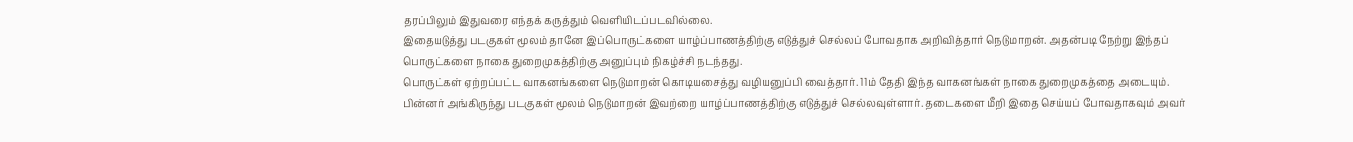தரப்பிலும் இதுவரை எந்தக் கருத்தும் வெளியிடப்படவில்லை.
இதையடுத்து படகுகள் மூலம் தானே இப்பொருட்களை யாழ்ப்பாணத்திற்கு எடுத்துச் செல்லப் போவதாக அறிவித்தார் நெடுமாறன். அதன்படி நேற்று இந்தப் பொருட்களை நாகை துறைமுகத்திற்கு அனுப்பும் நிகழ்ச்சி நடந்தது.
பொருட்கள் ஏற்றப்பட்ட வாகனங்களை நெடுமாறன் கொடியசைத்து வழியனுப்பி வைத்தார். 11ம் தேதி இந்த வாகனங்கள் நாகை துறைமுகத்தை அடையும்.
பின்னர் அங்கிருந்து படகுகள் மூலம் நெடுமாறன் இவற்றை யாழ்ப்பாணத்திற்கு எடுத்துச் செல்லவுள்ளார். தடைகளை மீறி இதை செய்யப் போவதாகவும் அவர்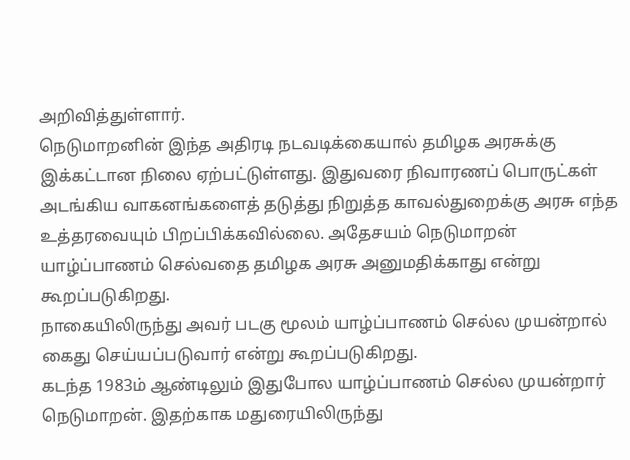அறிவித்துள்ளார்.
நெடுமாறனின் இந்த அதிரடி நடவடிக்கையால் தமிழக அரசுக்கு இக்கட்டான நிலை ஏற்பட்டுள்ளது. இதுவரை நிவாரணப் பொருட்கள் அடங்கிய வாகனங்களைத் தடுத்து நிறுத்த காவல்துறைக்கு அரசு எந்த உத்தரவையும் பிறப்பிக்கவில்லை. அதேசயம் நெடுமாறன் யாழ்ப்பாணம் செல்வதை தமிழக அரசு அனுமதிக்காது என்று கூறப்படுகிறது.
நாகையிலிருந்து அவர் படகு மூலம் யாழ்ப்பாணம் செல்ல முயன்றால் கைது செய்யப்படுவார் என்று கூறப்படுகிறது.
கடந்த 1983ம் ஆண்டிலும் இதுபோல யாழ்ப்பாணம் செல்ல முயன்றார் நெடுமாறன். இதற்காக மதுரையிலிருந்து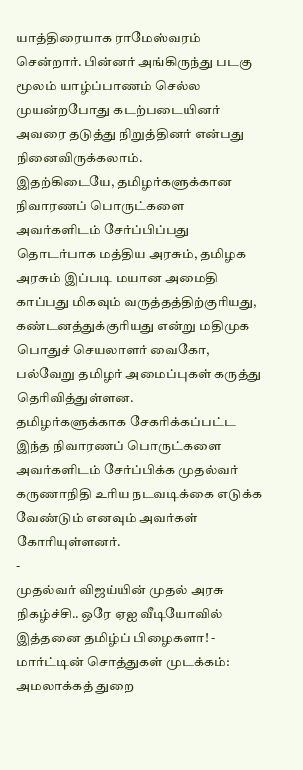யாத்திரையாக ராமேஸ்வரம் சென்றார். பின்னர் அங்கிருந்து படகு மூலம் யாழ்ப்பாணம் செல்ல முயன்றபோது கடற்படையினர் அவரை தடுத்து நிறுத்தினர் என்பது நினைவிருக்கலாம்.
இதற்கிடையே, தமிழர்களுக்கான நிவாரணப் பொருட்களை அவர்களிடம் சேர்ப்பிப்பது தொடர்பாக மத்திய அரசும், தமிழக அரசும் இப்படி மயான அமைதி காப்பது மிகவும் வருத்தத்திற்குரியது, கண்டனத்துக்குரியது என்று மதிமுக பொதுச் செயலாளர் வைகோ, பல்வேறு தமிழர் அமைப்புகள் கருத்து தெரிவித்துள்ளன.
தமிழர்களுக்காக சேகரிக்கப்பட்ட இந்த நிவாரணப் பொருட்களை அவர்களிடம் சேர்ப்பிக்க முதல்வர் கருணாநிதி உரிய நடவடிக்கை எடுக்க வேண்டும் எனவும் அவர்கள் கோரியுள்ளனர்.
-
முதல்வர் விஜய்யின் முதல் அரசு நிகழ்ச்சி.. ஒரே ஏஐ வீடியோவில் இத்தனை தமிழ்ப் பிழைகளா! -
மார்ட்டின் சொத்துகள் முடக்கம்: அமலாக்கத் துறை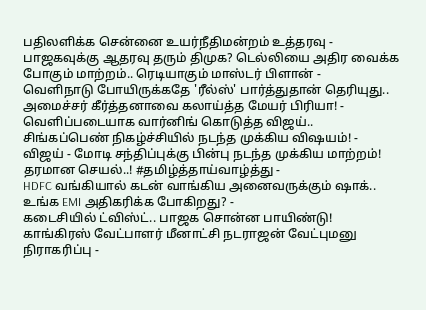பதிலளிக்க சென்னை உயர்நீதிமன்றம் உத்தரவு -
பாஜகவுக்கு ஆதரவு தரும் திமுக? டெல்லியை அதிர வைக்க போகும் மாற்றம்.. ரெடியாகும் மாஸ்டர் பிளான் -
வெளிநாடு போயிருக்கதே 'ரீல்ஸ்' பார்த்துதான் தெரியுது.. அமைச்சர் கீர்த்தனாவை கலாய்த்த மேயர் பிரியா! -
வெளிப்படையாக வார்னிங் கொடுத்த விஜய்.. சிங்கப்பெண் நிகழ்ச்சியில் நடந்த முக்கிய விஷயம்! -
விஜய் - மோடி சந்திப்புக்கு பின்பு நடந்த முக்கிய மாற்றம்! தரமான செயல்..! #தமிழ்த்தாய்வாழ்த்து -
HDFC வங்கியால் கடன் வாங்கிய அனைவருக்கும் ஷாக்.. உங்க EMI அதிகரிக்க போகிறது? -
கடைசியில் ட்விஸ்ட்.. பாஜக சொன்ன பாயிண்டு! காங்கிரஸ் வேட்பாளர் மீனாட்சி நடராஜன் வேட்புமனு நிராகரிப்பு -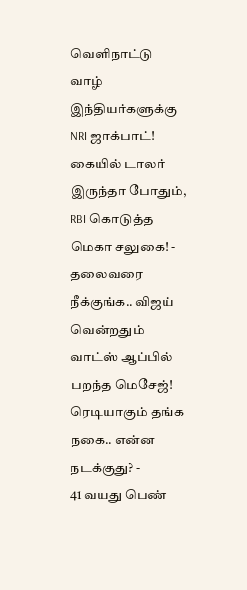வெளிநாட்டு வாழ் இந்தியர்களுக்கு NRI ஜாக்பாட்! கையில் டாலர் இருந்தா போதும், RBI கொடுத்த மெகா சலுகை! -
தலைவரை நீக்குங்க.. விஜய் வென்றதும் வாட்ஸ் ஆப்பில் பறந்த மெசேஜ்! ரெடியாகும் தங்க நகை.. என்ன நடக்குது? -
41 வயது பெண்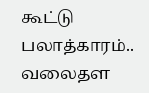கூட்டு பலாத்காரம்.. வலைதள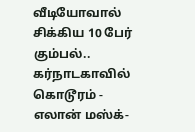வீடியோவால் சிக்கிய 10 பேர் கும்பல்.. கர்நாடகாவில் கொடூரம் -
எலான் மஸ்க்-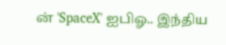ன் 'SpaceX' ஐபிஓ.. இந்திய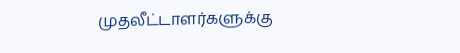முதலீட்டாளர்களுக்கு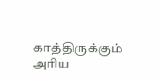காத்திருக்கும் அரிய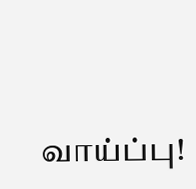வாய்ப்பு!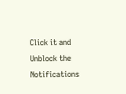Click it and Unblock the Notifications